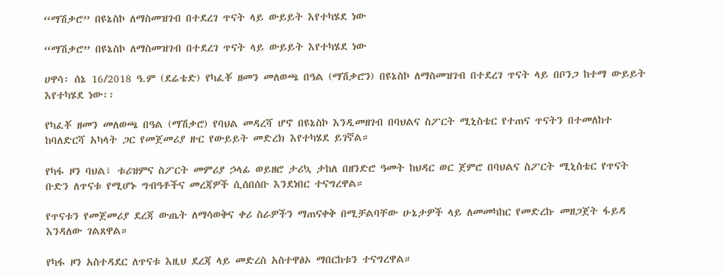“ማሽቃሮ” በዩኔስኮ ለማስመዝገብ በተደረገ ጥናት ላይ ውይይት እየተካሄደ ነው

“ማሽቃሮ” በዩኔስኮ ለማስመዝገብ በተደረገ ጥናት ላይ ውይይት እየተካሄደ ነው

ሀዋሳ፡ ሰኔ 16/2018 ዓ.ም (ደሬቴድ) የካፈቾ ዘመን መለወጫ በዓል (ማሽቃሮን) በዩኔስኮ ለማስመዝገብ በተደረገ ጥናት ላይ በቦንጋ ከተማ ውይይት እየተካሄደ ነው፡፡

የካፈቾ ዘመን መለወጫ በዓል (ማሽቃሮ) የባህል መዳረሻ ሆኖ በዩኔስኮ እንዲመዘገብ በባህልና ስፖርት ሚኒስቴር የተጠና ጥናትን በተመለከተ ከባለድርሻ አካላት ጋር የመጀመሪያ ዙር የውይይት መድረክ እየተካሄደ ይገኛል።

የካፋ ዞን ባህል፣ ቱሪዝምና ስፖርት መምሪያ ኃላፊ ወይዘሮ ታሪኳ ታከለ በዘንድሮ ዓመት ከህዳር ወር ጀምሮ በባህልና ስፖርት ሚኒስቴር የጥናት ቡድን ለጥናቱ የሚሆኑ ግብዓቶችና መረጃዎች ሲሰበሰቡ እንደነበር ተናግረዋል።

የጥናቱን የመጀመሪያ ደረጃ ውጤት ለማሳወቅና ቀሪ ስራዎችን ማጠናቀቅ በሚቻልባቸው ሁኔታዎች ላይ ለመመካከር የመድረኩ መዘጋጀት ፋይዳ እንዳለው ገልጸዋል።

የካፋ ዞን አስተዳደር ለጥናቱ እዚህ ደረጃ ላይ መድረስ አስተዋፅኦ ማበርከቱን ተናግረዋል።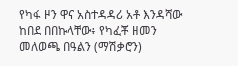የካፋ ዞን ዋና አስተዳዳሪ አቶ እንዳሻው ከበደ በበኩላቸው፥ የካፈቾ ዘመን መለወጫ በዓልን (ማሽቃሮን)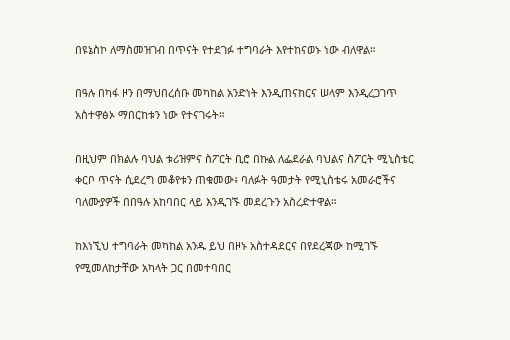በዩኔስኮ ለማስመዝገብ በጥናት የተደገፉ ተግባራት እየተከናወኑ ነው ብለዋል።

በዓሉ በካፋ ዞን በማህበረሰቡ መካከል አንድነት እንዲጠናከርና ሠላም እንዲረጋገጥ አስተዋፅኦ ማበርከቱን ነው የተናገሩት።

በዚህም በክልሉ ባህል ቱሪዝምና ስፖርት ቢሮ በኩል ለፌደራል ባህልና ስፖርት ሚኒስቴር ቀርቦ ጥናት ሲደረግ መቆየቱን ጠቁመው፥ ባለፉት ዓመታት የሚኒስቴሩ አመራሮችና ባለሙያዎች በበዓሉ አከባበር ላይ እንዲገኙ መደረጉን አስረድተዋል።

ከእነኚህ ተግባራት መካከል አንዱ ይህ በዞኑ አስተዳደርና በየደረጃው ከሚገኙ የሚመለከታቸው አካላት ጋር በመተባበር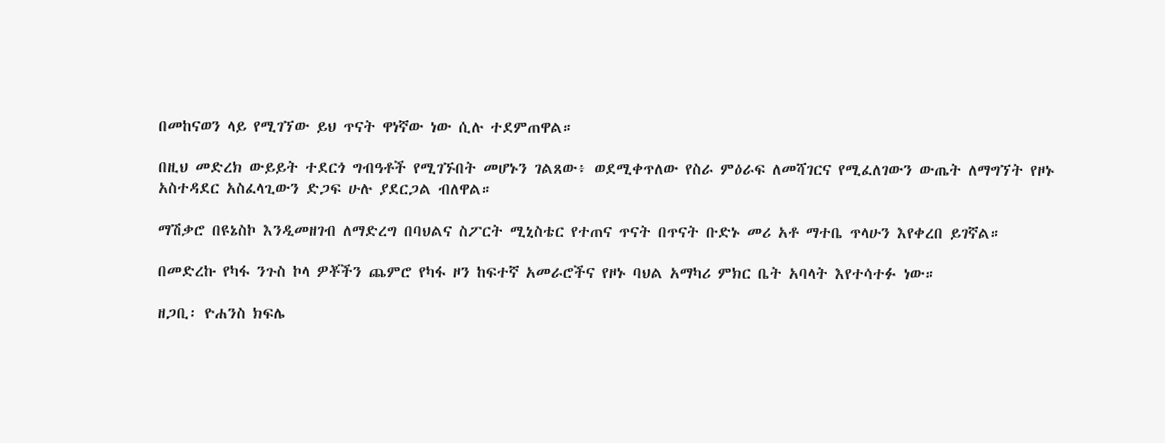በመከናወን ላይ የሚገኘው ይህ ጥናት ዋነኛው ነው ሲሉ ተደምጠዋል።

በዚህ መድረክ ውይይት ተደርጎ ግብዓቶች የሚገኙበት መሆኑን ገልጸው፥ ወደሚቀጥለው የስራ ምዕራፍ ለመሻገርና የሚፈለገውን ውጤት ለማግኘት የዞኑ አስተዳደር አስፈላጊውን ድጋፍ ሁሉ ያደርጋል ብለዋል።

ማሽቃሮ በዩኔስኮ እንዲመዘገብ ለማድረግ በባህልና ስፖርት ሚኒስቴር የተጠና ጥናት በጥናት ቡድኑ መሪ አቶ ማተቤ ጥላሁን እየቀረበ ይገኛል።

በመድረኩ የካፋ ንጉስ ኮላ ዎቾችን ጨምሮ የካፋ ዞን ከፍተኛ አመራሮችና የዞኑ ባህል አማካሪ ምክር ቤት አባላት እየተሳተፉ ነው።

ዘጋቢ፡ ዮሐንስ ክፍሌ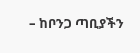– ከቦንጋ ጣቢያችን